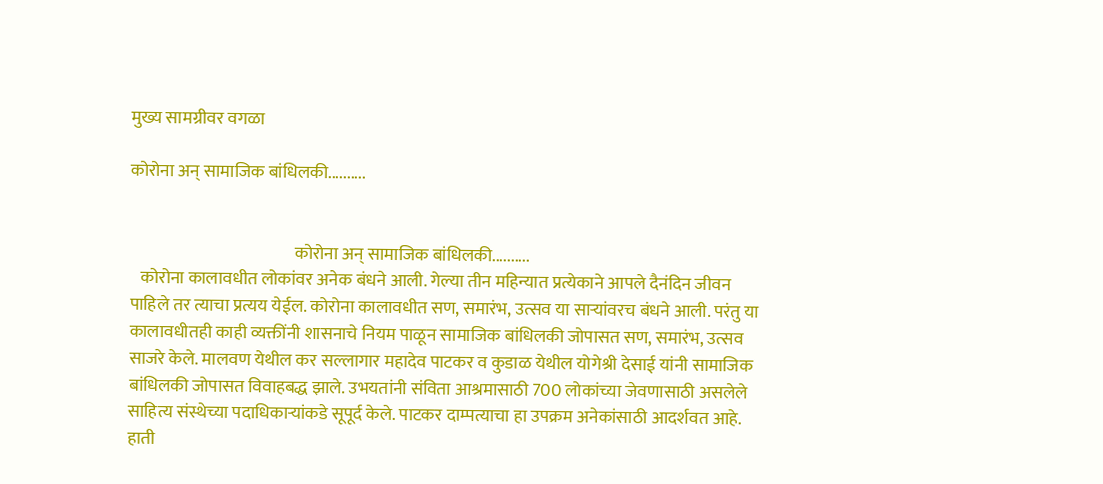मुख्य सामग्रीवर वगळा

कोरोना अन् सामाजिक बांधिलकी..........


                                                कोरोना अन् सामाजिक बांधिलकी..........
   कोरोना कालावधीत लोकांवर अनेक बंधने आली. गेल्या तीन महिन्यात प्रत्येकाने आपले दैनंदिन जीवन पाहिले तर त्याचा प्रत्यय येईल. कोरोना कालावधीत सण, समारंभ, उत्सव या साऱ्यांवरच बंधने आली. परंतु या कालावधीतही काही व्यक्तींनी शासनाचे नियम पाळून सामाजिक बांधिलकी जोपासत सण, समारंभ, उत्सव साजरे केले. मालवण येथील कर सल्लागार महादेव पाटकर व कुडाळ येथील योगेश्री देसाई यांनी सामाजिक बांधिलकी जोपासत विवाहबद्ध झाले. उभयतांनी संविता आश्रमासाठी 700 लोकांच्या जेवणासाठी असलेले साहित्य संस्थेच्या पदाधिकाऱ्यांकडे सूपूर्द केले. पाटकर दाम्पत्याचा हा उपक्रम अनेकांसाठी आदर्शवत आहे.  हाती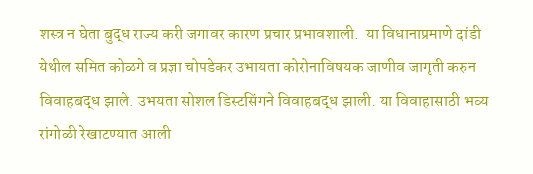शस्त्र न घेता बुद्ध राज्य करी जगावर कारण प्रचार प्रभावशाली.  या विधानाप्रमाणे दांडी येथील समित कोळगे व प्रज्ञा चोपडेकर उभायता कोरोनाविषयक जाणीव जागृती करुन विवाहबद्ध झाले. उभयता सोशल डिस्टसिंगने विवाहबद्ध झाली. या विवाहासाठी भव्य रांगोळी रेखाटण्यात आली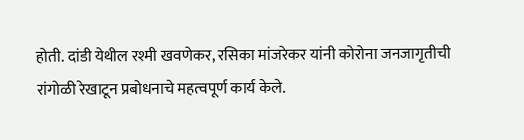होती. दांडी येथील रश्मी खवणेकर, रसिका मांजरेकर यांनी कोरोना जनजागृतीची रांगोळी रेखाटून प्रबोधनाचे महत्वपूर्ण कार्य केले.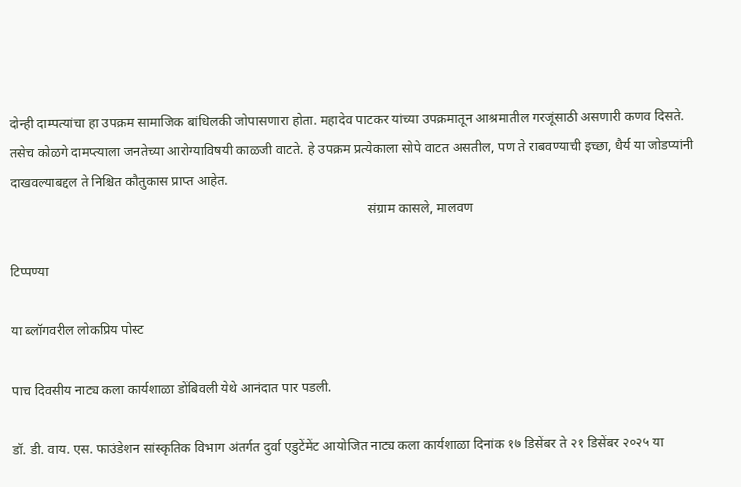दोन्ही दाम्पत्यांचा हा उपक्रम सामाजिक बांधिलकी जोपासणारा होता. महादेव पाटकर यांच्या उपक्रमातून आश्रमातील गरजूंसाठी असणारी कणव दिसते. तसेच कोळगे दामप्त्याला जनतेच्या आरोग्याविषयी काळजी वाटते. हे उपक्रम प्रत्येकाला सोपे वाटत असतील, पण ते राबवण्याची इच्छा, धैर्य या जोडप्यांनी दाखवल्याबद्दल ते निश्चित कौतुकास प्राप्त आहेत.
                                                                                                          संग्राम कासले, मालवण

टिप्पण्या

या ब्लॉगवरील लोकप्रिय पोस्ट

पाच दिवसीय नाट्य कला कार्यशाळा डोंबिवली येथे आनंदात पार पडली.

डॉ. डी. वाय. एस. फाउंडेशन सांस्कृतिक विभाग अंतर्गत दुर्वा एडुटेंमेंट आयोजित नाट्य कला कार्यशाळा दिनांक १७ डिसेंबर ते २१ डिसेंबर २०२५ या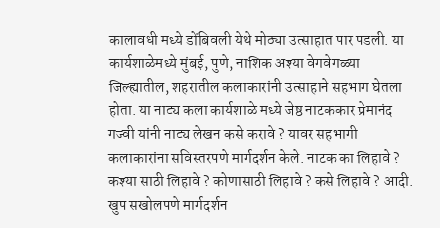कालावधी मध्ये डोंबिवली येथे मोठ्या उत्साहात पार पडली. या कार्यशाळेमध्ये मुंबई, पुणे, नाशिक अश्या वेगवेगळ्या जिल्ह्यातील, शहरातील कलाकारांनी उत्साहाने सहभाग घेतला होता. या नाट्य कला कार्यशाळे मध्ये जेष्ठ नाटककार प्रेमानंद गज्वी यांनी नाट्य लेखन कसे करावे ? यावर सहभागी कलाकारांना सविस्तरपणे मार्गदर्शन केले. नाटक का लिहावे ? कश्या साठी लिहावे ? कोणासाठी लिहावे ? कसे लिहावे ? आदी. खुप सखोलपणे मार्गदर्शन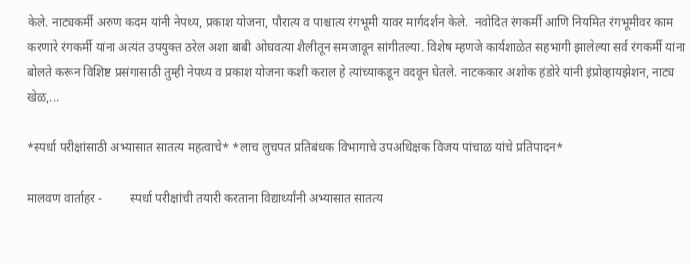केले. नाट्यकर्मी अरुण कदम यांनी नेपथ्य, प्रकाश योजना, पौरात्य व पाश्चात्य रंगभूमी यावर मार्गदर्शन केले.  नवोदित रंगकर्मी आणि नियमित रंगभूमीवर काम करणारे रंगकर्मी यांना अत्यंत उपयुक्त ठरेल अशा बाबी ओघवत्या शैलीतून समजावून सांगीतल्या. विशेष म्हणजे कार्यशाळेत सहभागी झालेल्या सर्व रंगकर्मी यांना बोलते करून विशिष्ट प्रसंगासाठी तुम्ही नेपथ्य व प्रकाश योजना कशी कराल हे त्यांच्याकडून वदवून घेतले. नाटककार अशोक हंडोरे यांनी इंप्रोव्हायझेशन, नाट्य खेळ,...

*स्पर्धा परीक्षांसाठी अभ्यासात सातत्य महत्वाचे* *लाच लुचपत प्रतिबंधक विभागाचे उपअधिक्षक विजय पांचाळ यांचे प्रतिपादन*

मालवण वार्ताहर -         स्पर्धा परीक्षांची तयारी करताना विद्यार्थ्यांनी अभ्यासात सातत्य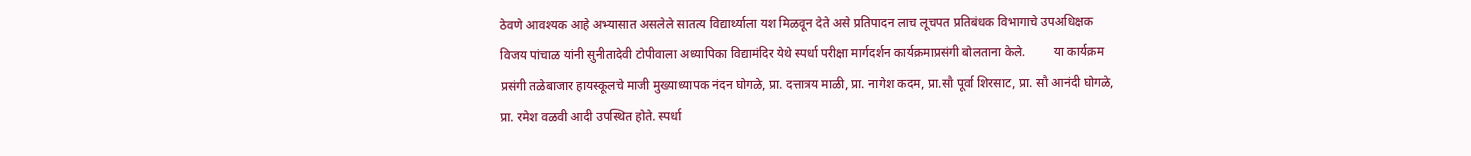ठेवणे आवश्यक आहे अभ्यासात असलेले सातत्य विद्यार्थ्याला यश मिळवून देते असे प्रतिपादन लाच लूचपत प्रतिबंधक विभागाचे उपअधिक्षक विजय पांचाळ यांनी सुनीतादेवी टोपीवाला अध्यापिका विद्यामंदिर येथे स्पर्धा परीक्षा मार्गदर्शन कार्यक्रमाप्रसंगी बोलताना केले.         या कार्यक्रम प्रसंगी तळेबाजार हायस्कूलचे माजी मुख्याध्यापक नंदन घोगळे, प्रा. दत्तात्रय माळी, प्रा. नागेश कदम, प्रा.सौ पूर्वा शिरसाट, प्रा. सौ आनंदी घोगळे, प्रा. रमेश वळवी आदी उपस्थित होते. स्पर्धा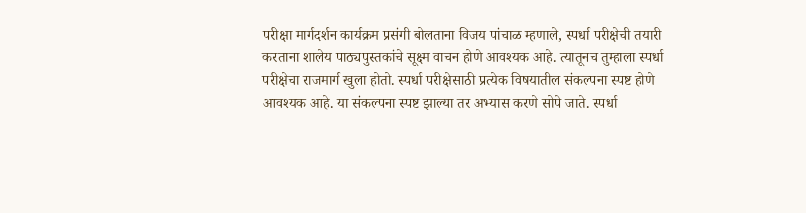परीक्षा मार्गदर्शन कार्यक्रम प्रसंगी बोलताना विजय पांचाळ म्हणाले, स्पर्धा परीक्षेची तयारी करताना शालेय पाठ्यपुस्तकांचे सूक्ष्म वाचन होणे आवश्यक आहे. त्यातूनच तुम्हाला स्पर्धा परीक्षेचा राजमार्ग खुला होतो. स्पर्धा परीक्षेसाठी प्रत्येक विषयातील संकल्पना स्पष्ट होणे आवश्यक आहे. या संकल्पना स्पष्ट झाल्या तर अभ्यास करणे सोपे जाते. स्पर्धा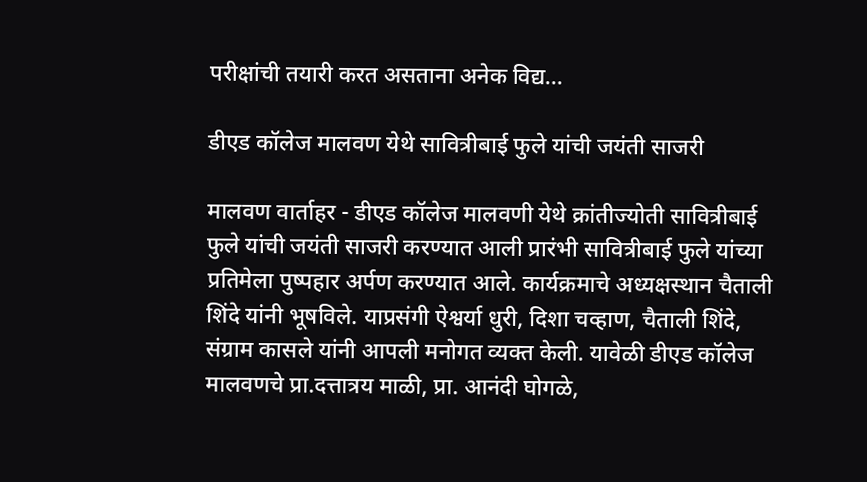परीक्षांची तयारी करत असताना अनेक विद्य...

डीएड कॉलेज मालवण येथे सावित्रीबाई फुले यांची जयंती साजरी

मालवण वार्ताहर - डीएड कॉलेज मालवणी येथे क्रांतीज्योती सावित्रीबाई फुले यांची जयंती साजरी करण्यात आली प्रारंभी सावित्रीबाई फुले यांच्या प्रतिमेला पुष्पहार अर्पण करण्यात आले. कार्यक्रमाचे अध्यक्षस्थान चैताली शिंदे यांनी भूषविले. याप्रसंगी ऐश्वर्या धुरी, दिशा चव्हाण, चैताली शिंदे, संग्राम कासले यांनी आपली मनोगत व्यक्त केली. यावेळी डीएड कॉलेज मालवणचे प्रा.दत्तात्रय माळी, प्रा. आनंदी घोगळे,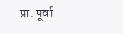प्रा. पूर्वा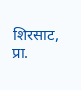शिरसाट, प्रा.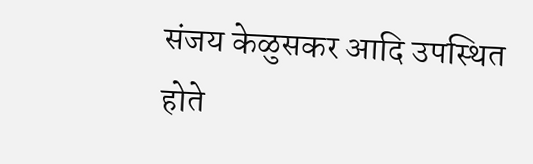संजय केळुसकर आदि उपस्थित होते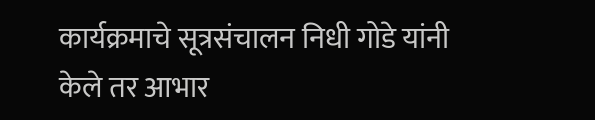कार्यक्रमाचे सूत्रसंचालन निधी गोडे यांनी केले तर आभार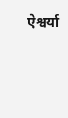ऐश्वर्या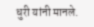धुरी यांनी मानले.